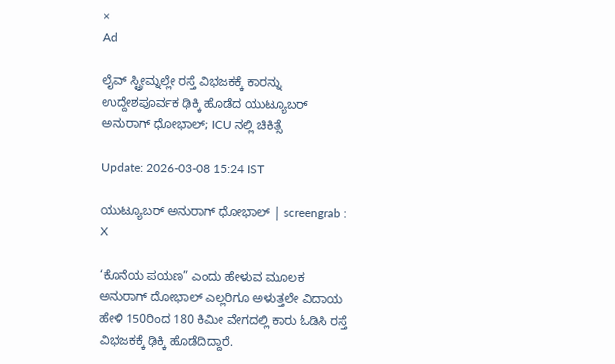×
Ad

ಲೈವ್ ಸ್ಟ್ರೀಮ್ನಲ್ಲೇ ರಸ್ತೆ ವಿಭಜಕಕ್ಕೆ ಕಾರನ್ನು ಉದ್ದೇಶಪೂರ್ವಕ ಢಿಕ್ಕಿ ಹೊಡೆದ ಯುಟ್ಯೂಬರ್ ಅನುರಾಗ್ ಧೋಭಾಲ್; ICU ನಲ್ಲಿ ಚಿಕಿತ್ಸೆ

Update: 2026-03-08 15:24 IST

ಯುಟ್ಯೂಬರ್ ಅನುರಾಗ್ ಧೋಭಾಲ್ | screengrab : X

‘ಕೊನೆಯ ಪಯಣ” ಎಂದು ಹೇಳುವ ಮೂಲಕ ಅನುರಾಗ್ ದೋಭಾಲ್ ಎಲ್ಲರಿಗೂ ಅಳುತ್ತಲೇ ವಿದಾಯ ಹೇಳಿ 150ರಿಂದ 180 ಕಿಮೀ ವೇಗದಲ್ಲಿ ಕಾರು ಓಡಿಸಿ ರಸ್ತೆ ವಿಭಜಕಕ್ಕೆ ಢಿಕ್ಕಿ ಹೊಡೆದಿದ್ದಾರೆ.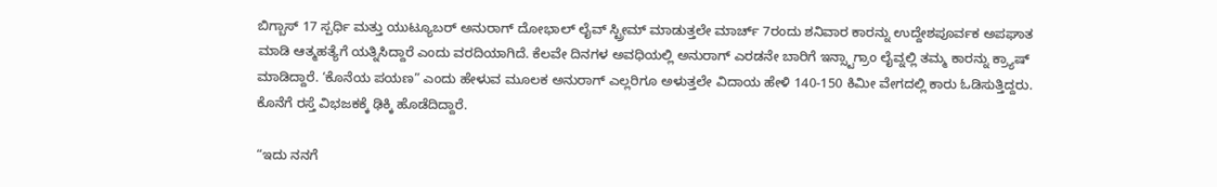ಬಿಗ್ಬಾಸ್ 17 ಸ್ಪರ್ಧಿ ಮತ್ತು ಯುಟ್ಯೂಬರ್ ಅನುರಾಗ್ ದೋಭಾಲ್ ಲೈವ್ ಸ್ಟ್ರೀಮ್ ಮಾಡುತ್ತಲೇ ಮಾರ್ಚ್ 7ರಂದು ಶನಿವಾರ ಕಾರನ್ನು ಉದ್ದೇಶಪೂರ್ವಕ ಅಪಘಾತ ಮಾಡಿ ಆತ್ಮಹತ್ಯೆಗೆ ಯತ್ನಿಸಿದ್ದಾರೆ ಎಂದು ವರದಿಯಾಗಿದೆ. ಕೆಲವೇ ದಿನಗಳ ಅವಧಿಯಲ್ಲಿ ಅನುರಾಗ್ ಎರಡನೇ ಬಾರಿಗೆ ಇನ್ಸ್ಟಾಗ್ರಾಂ ಲೈವ್ನಲ್ಲಿ ತಮ್ಮ ಕಾರನ್ನು ಕ್ರ್ಯಾಷ್ ಮಾಡಿದ್ದಾರೆ. ‘ಕೊನೆಯ ಪಯಣ” ಎಂದು ಹೇಳುವ ಮೂಲಕ ಅನುರಾಗ್ ಎಲ್ಲರಿಗೂ ಅಳುತ್ತಲೇ ವಿದಾಯ ಹೇಳಿ 140-150 ಕಿಮೀ ವೇಗದಲ್ಲಿ ಕಾರು ಓಡಿಸುತ್ತಿದ್ದರು. ಕೊನೆಗೆ ರಸ್ತೆ ವಿಭಜಕಕ್ಕೆ ಢಿಕ್ಕಿ ಹೊಡೆದಿದ್ದಾರೆ.

“ಇದು ನನಗೆ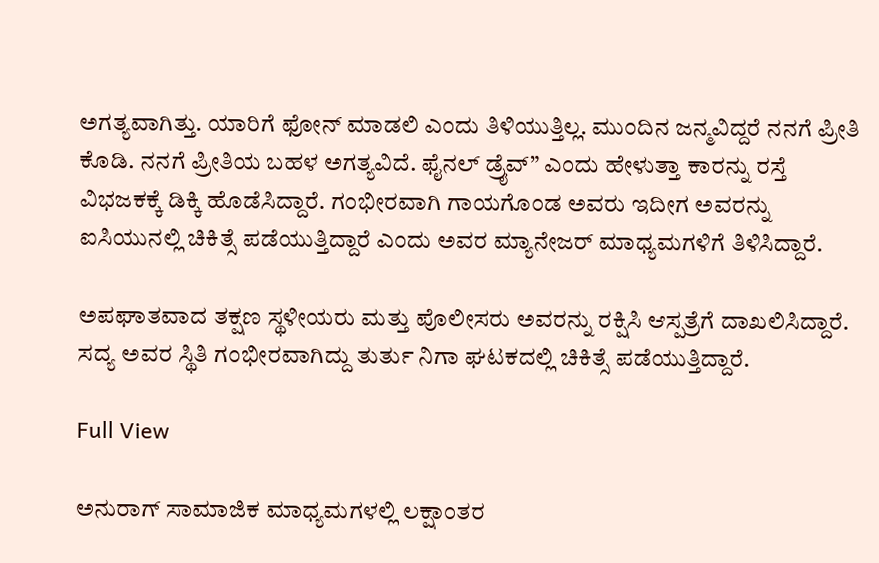ಅಗತ್ಯವಾಗಿತ್ತು. ಯಾರಿಗೆ ಫೋನ್ ಮಾಡಲಿ ಎಂದು ತಿಳಿಯುತ್ತಿಲ್ಲ. ಮುಂದಿನ ಜನ್ಮವಿದ್ದರೆ ನನಗೆ ಪ್ರೀತಿ ಕೊಡಿ. ನನಗೆ ಪ್ರೀತಿಯ ಬಹಳ ಅಗತ್ಯವಿದೆ. ಫೈನಲ್ ಡ್ರೈವ್” ಎಂದು ಹೇಳುತ್ತಾ ಕಾರನ್ನು ರಸ್ತೆ ವಿಭಜಕಕ್ಕೆ ಡಿಕ್ಕಿ ಹೊಡೆಸಿದ್ದಾರೆ. ಗಂಭೀರವಾಗಿ ಗಾಯಗೊಂಡ ಅವರು ಇದೀಗ ಅವರನ್ನು ಐಸಿಯುನಲ್ಲಿ ಚಿಕಿತ್ಸೆ ಪಡೆಯುತ್ತಿದ್ದಾರೆ ಎಂದು ಅವರ ಮ್ಯಾನೇಜರ್ ಮಾಧ್ಯಮಗಳಿಗೆ ತಿಳಿಸಿದ್ದಾರೆ.

ಅಪಘಾತವಾದ ತಕ್ಷಣ ಸ್ಥಳೀಯರು ಮತ್ತು ಪೊಲೀಸರು ಅವರನ್ನು ರಕ್ಷಿಸಿ ಆಸ್ಪತ್ರೆಗೆ ದಾಖಲಿಸಿದ್ದಾರೆ. ಸದ್ಯ ಅವರ ಸ್ಥಿತಿ ಗಂಭೀರವಾಗಿದ್ದು ತುರ್ತು ನಿಗಾ ಘಟಕದಲ್ಲಿ ಚಿಕಿತ್ಸೆ ಪಡೆಯುತ್ತಿದ್ದಾರೆ.

Full View

ಅನುರಾಗ್ ಸಾಮಾಜಿಕ ಮಾಧ್ಯಮಗಳಲ್ಲಿ ಲಕ್ಷಾಂತರ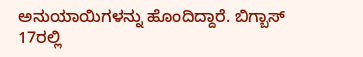ಅನುಯಾಯಿಗಳನ್ನು ಹೊಂದಿದ್ದಾರೆ. ಬಿಗ್ಬಾಸ್ 17ರಲ್ಲಿ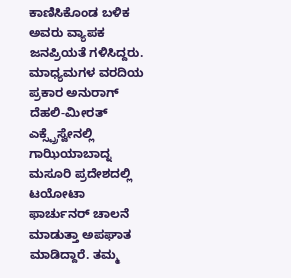ಕಾಣಿಸಿಕೊಂಡ ಬಳಿಕ ಅವರು ವ್ಯಾಪಕ ಜನಪ್ರಿಯತೆ ಗಳಿಸಿದ್ದರು. ಮಾಧ್ಯಮಗಳ ವರದಿಯ ಪ್ರಕಾರ ಅನುರಾಗ್ ದೆಹಲಿ-ಮೀರತ್ ಎಕ್ಸ್ಪ್ರೆಸ್ವೇನಲ್ಲಿ ಗಾಝಿಯಾಬಾದ್ನ ಮಸೂರಿ ಪ್ರದೇಶದಲ್ಲಿ ಟಯೋಟಾ ಫಾರ್ಚುನರ್ ಚಾಲನೆ ಮಾಡುತ್ತಾ ಅಪಘಾತ ಮಾಡಿದ್ದಾರೆ. ತಮ್ಮ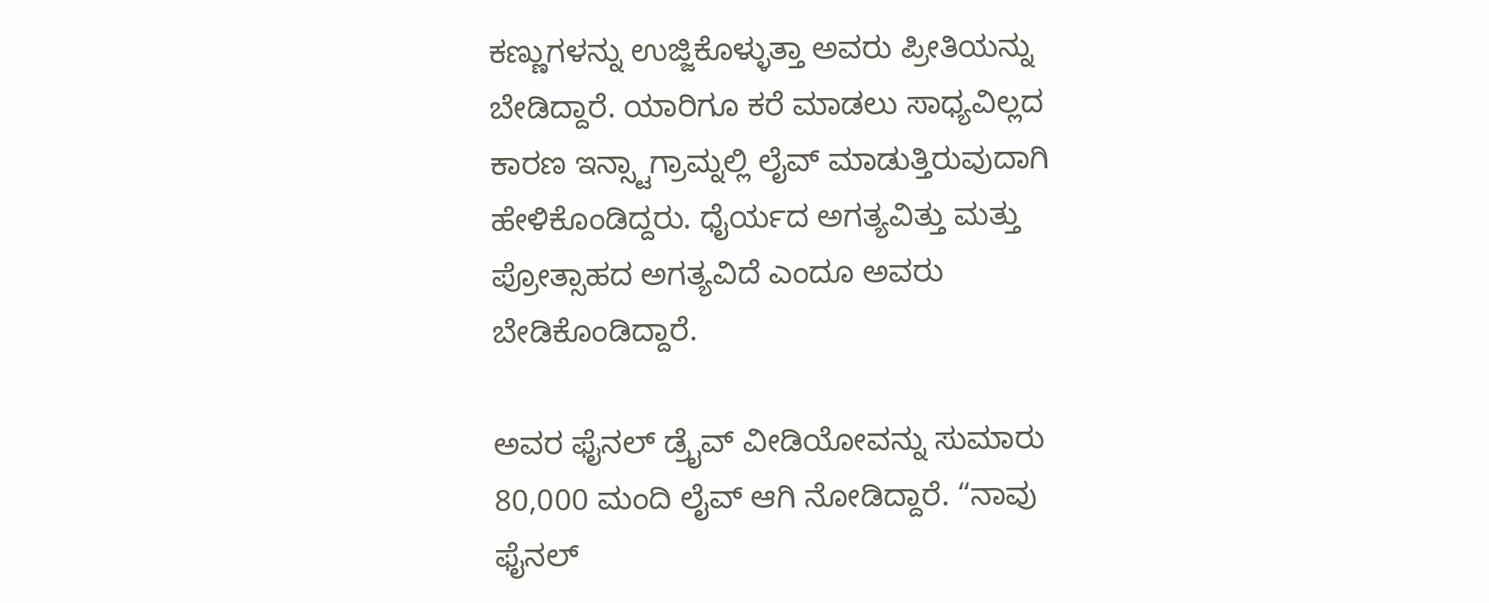ಕಣ್ಣುಗಳನ್ನು ಉಜ್ಜಿಕೊಳ್ಳುತ್ತಾ ಅವರು ಪ್ರೀತಿಯನ್ನು ಬೇಡಿದ್ದಾರೆ. ಯಾರಿಗೂ ಕರೆ ಮಾಡಲು ಸಾಧ್ಯವಿಲ್ಲದ ಕಾರಣ ಇನ್ಸ್ಟಾಗ್ರಾಮ್ನಲ್ಲಿ ಲೈವ್ ಮಾಡುತ್ತಿರುವುದಾಗಿ ಹೇಳಿಕೊಂಡಿದ್ದರು. ಧೈರ್ಯದ ಅಗತ್ಯವಿತ್ತು ಮತ್ತು ಪ್ರೋತ್ಸಾಹದ ಅಗತ್ಯವಿದೆ ಎಂದೂ ಅವರು ಬೇಡಿಕೊಂಡಿದ್ದಾರೆ.

ಅವರ ಫೈನಲ್ ಡ್ರೈವ್ ವೀಡಿಯೋವನ್ನು ಸುಮಾರು 80,000 ಮಂದಿ ಲೈವ್ ಆಗಿ ನೋಡಿದ್ದಾರೆ. “ನಾವು ಫೈನಲ್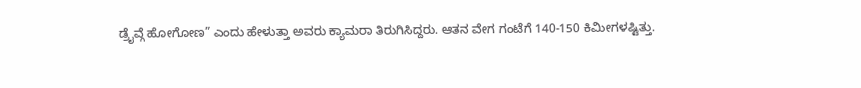ಡ್ರೈವ್ಗೆ ಹೋಗೋಣ” ಎಂದು ಹೇಳುತ್ತಾ ಅವರು ಕ್ಯಾಮರಾ ತಿರುಗಿಸಿದ್ದರು. ಆತನ ವೇಗ ಗಂಟೆಗೆ 140-150 ಕಿಮೀಗಳಷ್ಟಿತ್ತು.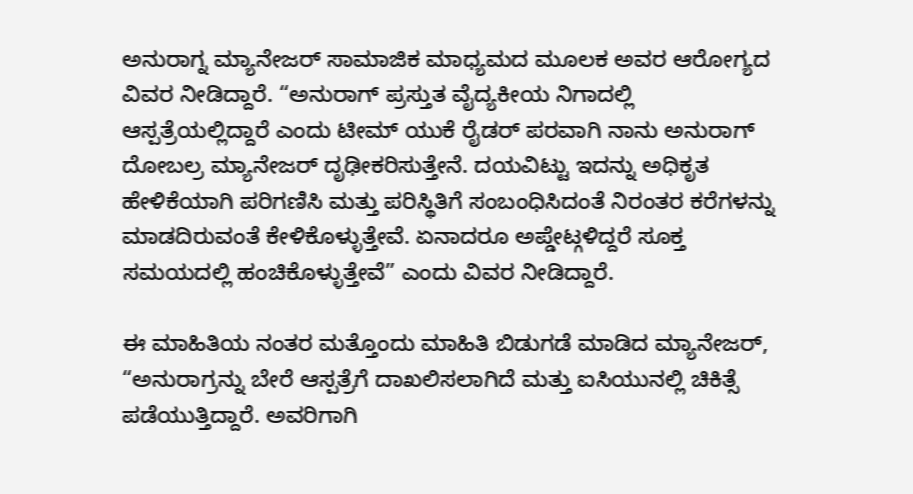ಅನುರಾಗ್ನ ಮ್ಯಾನೇಜರ್ ಸಾಮಾಜಿಕ ಮಾಧ್ಯಮದ ಮೂಲಕ ಅವರ ಆರೋಗ್ಯದ ವಿವರ ನೀಡಿದ್ದಾರೆ. “ಅನುರಾಗ್ ಪ್ರಸ್ತುತ ವೈದ್ಯಕೀಯ ನಿಗಾದಲ್ಲಿ ಆಸ್ಪತ್ರೆಯಲ್ಲಿದ್ದಾರೆ ಎಂದು ಟೀಮ್ ಯುಕೆ ರೈಡರ್ ಪರವಾಗಿ ನಾನು ಅನುರಾಗ್ ದೋಬಲ್ರ ಮ್ಯಾನೇಜರ್ ದೃಢೀಕರಿಸುತ್ತೇನೆ. ದಯವಿಟ್ಟು ಇದನ್ನು ಅಧಿಕೃತ ಹೇಳಿಕೆಯಾಗಿ ಪರಿಗಣಿಸಿ ಮತ್ತು ಪರಿಸ್ಥಿತಿಗೆ ಸಂಬಂಧಿಸಿದಂತೆ ನಿರಂತರ ಕರೆಗಳನ್ನು ಮಾಡದಿರುವಂತೆ ಕೇಳಿಕೊಳ್ಳುತ್ತೇವೆ. ಏನಾದರೂ ಅಪ್ಡೇಟ್ಗಳಿದ್ದರೆ ಸೂಕ್ತ ಸಮಯದಲ್ಲಿ ಹಂಚಿಕೊಳ್ಳುತ್ತೇವೆ” ಎಂದು ವಿವರ ನೀಡಿದ್ದಾರೆ.

ಈ ಮಾಹಿತಿಯ ನಂತರ ಮತ್ತೊಂದು ಮಾಹಿತಿ ಬಿಡುಗಡೆ ಮಾಡಿದ ಮ್ಯಾನೇಜರ್, “ಅನುರಾಗ್ರನ್ನು ಬೇರೆ ಆಸ್ಪತ್ರೆಗೆ ದಾಖಲಿಸಲಾಗಿದೆ ಮತ್ತು ಐಸಿಯುನಲ್ಲಿ ಚಿಕಿತ್ಸೆ ಪಡೆಯುತ್ತಿದ್ದಾರೆ. ಅವರಿಗಾಗಿ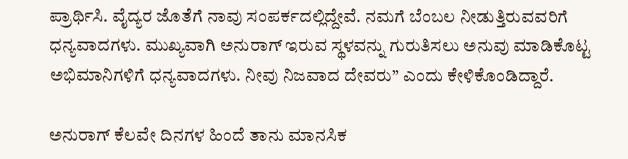ಪ್ರಾರ್ಥಿಸಿ. ವೈದ್ಯರ ಜೊತೆಗೆ ನಾವು ಸಂಪರ್ಕದಲ್ಲಿದ್ದೇವೆ. ನಮಗೆ ಬೆಂಬಲ ನೀಡುತ್ತಿರುವವರಿಗೆ ಧನ್ಯವಾದಗಳು. ಮುಖ್ಯವಾಗಿ ಅನುರಾಗ್ ಇರುವ ಸ್ಥಳವನ್ನು ಗುರುತಿಸಲು ಅನುವು ಮಾಡಿಕೊಟ್ಟ ಅಭಿಮಾನಿಗಳಿಗೆ ಧನ್ಯವಾದಗಳು. ನೀವು ನಿಜವಾದ ದೇವರು” ಎಂದು ಕೇಳಿಕೊಂಡಿದ್ದಾರೆ.

ಅನುರಾಗ್ ಕೆಲವೇ ದಿನಗಳ ಹಿಂದೆ ತಾನು ಮಾನಸಿಕ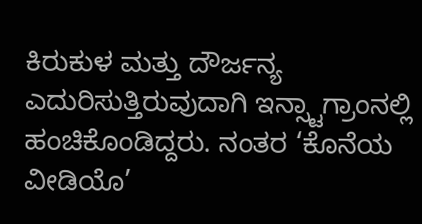ಕಿರುಕುಳ ಮತ್ತು ದೌರ್ಜನ್ಯ ಎದುರಿಸುತ್ತಿರುವುದಾಗಿ ಇನ್ಸ್ಟಾಗ್ರಾಂನಲ್ಲಿ ಹಂಚಿಕೊಂಡಿದ್ದರು. ನಂತರ ‘ಕೊನೆಯ ವೀಡಿಯೊ’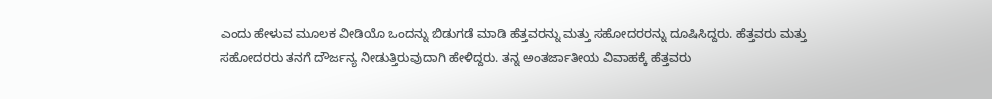ಎಂದು ಹೇಳುವ ಮೂಲಕ ವೀಡಿಯೊ ಒಂದನ್ನು ಬಿಡುಗಡೆ ಮಾಡಿ ಹೆತ್ತವರನ್ನು ಮತ್ತು ಸಹೋದರರನ್ನು ದೂಷಿಸಿದ್ದರು. ಹೆತ್ತವರು ಮತ್ತು ಸಹೋದರರು ತನಗೆ ದೌರ್ಜನ್ಯ ನೀಡುತ್ತಿರುವುದಾಗಿ ಹೇಳಿದ್ದರು. ತನ್ನ ಅಂತರ್ಜಾತೀಯ ವಿವಾಹಕ್ಕೆ ಹೆತ್ತವರು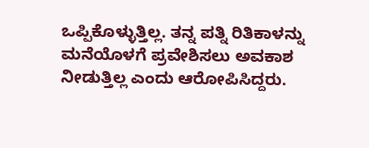ಒಪ್ಪಿಕೊಳ್ಳುತ್ತಿಲ್ಲ. ತನ್ನ ಪತ್ನಿ ರಿತಿಕಾಳನ್ನು ಮನೆಯೊಳಗೆ ಪ್ರವೇಶಿಸಲು ಅವಕಾಶ ನೀಡುತ್ತಿಲ್ಲ ಎಂದು ಆರೋಪಿಸಿದ್ದರು.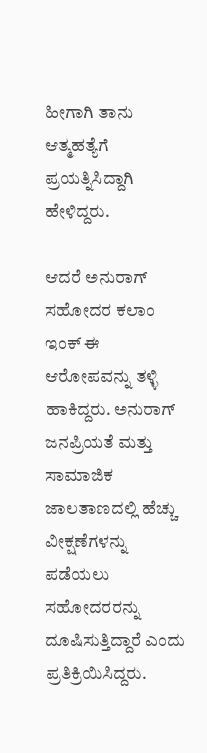ಹೀಗಾಗಿ ತಾನು ಆತ್ಮಹತ್ಯೆಗೆ ಪ್ರಯತ್ನಿಸಿದ್ದಾಗಿ ಹೇಳಿದ್ದರು.

ಆದರೆ ಅನುರಾಗ್ ಸಹೋದರ ಕಲಾಂ ಇಂಕ್ ಈ ಆರೋಪವನ್ನು ತಳ್ಳಿ ಹಾಕಿದ್ದರು. ಅನುರಾಗ್ ಜನಪ್ರಿಯತೆ ಮತ್ತು ಸಾಮಾಜಿಕ ಜಾಲತಾಣದಲ್ಲಿ ಹೆಚ್ಚು ವೀಕ್ಷಣೆಗಳನ್ನು ಪಡೆಯಲು ಸಹೋದರರನ್ನು ದೂಷಿಸುತ್ತಿದ್ದಾರೆ ಎಂದು ಪ್ರತಿಕ್ರಿಯಿಸಿದ್ದರು.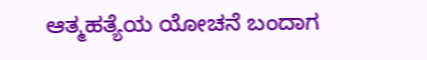ಆತ್ಮಹತ್ಯೆಯ ಯೋಚನೆ ಬಂದಾಗ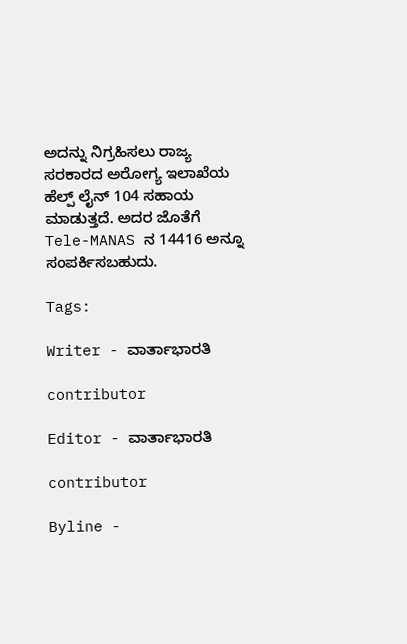ಅದನ್ನು ನಿಗ್ರಹಿಸಲು ರಾಜ್ಯ ಸರಕಾರದ ಅರೋಗ್ಯ ಇಲಾಖೆಯ ಹೆಲ್ಪ್ ಲೈನ್ 104 ಸಹಾಯ ಮಾಡುತ್ತದೆ. ಅದರ ಜೊತೆಗೆ Tele-MANAS ನ 14416 ಅನ್ನೂ ಸಂಪರ್ಕಿಸಬಹುದು.

Tags:

Writer - ವಾರ್ತಾಭಾರತಿ

contributor

Editor - ವಾರ್ತಾಭಾರತಿ

contributor

Byline -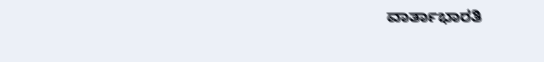ವಾರ್ತಾಭಾರತಿ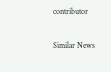contributor

Similar News